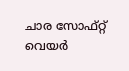ചാര സോഫ്റ്റ് വെയര്‍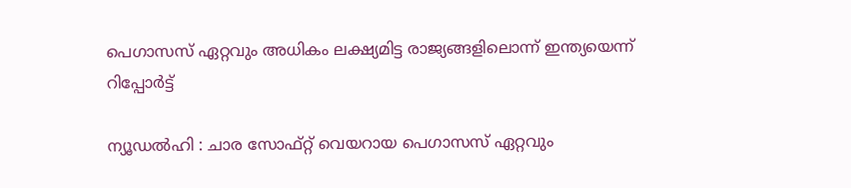പെഗാസസ് ഏറ്റവും അധികം ലക്ഷ്യമിട്ട രാജ്യങ്ങളിലൊന്ന് ഇന്ത്യയെന്ന് റിപ്പോര്‍ട്ട്

ന്യൂഡല്‍ഹി : ചാര സോഫ്റ്റ് വെയറായ പെഗാസസ് ഏറ്റവും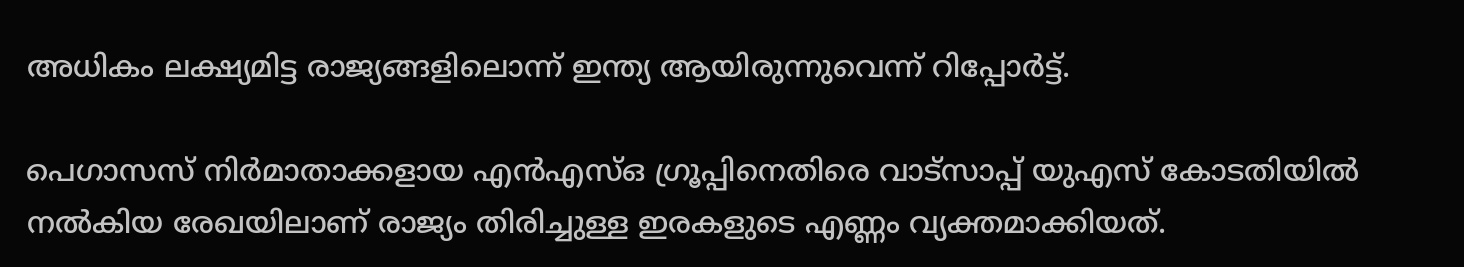അധികം ലക്ഷ്യമിട്ട രാജ്യങ്ങളിലൊന്ന് ഇന്ത്യ ആയിരുന്നുവെന്ന് റിപ്പോര്‍ട്ട്.

പെഗാസസ് നിര്‍മാതാക്കളായ എന്‍എസ്ഒ ഗ്രൂപ്പിനെതിരെ വാട്സാപ്പ് യുഎസ് കോടതിയില്‍ നല്‍കിയ രേഖയിലാണ് രാജ്യം തിരിച്ചുള്ള ഇരകളുടെ എണ്ണം വ്യക്തമാക്കിയത്.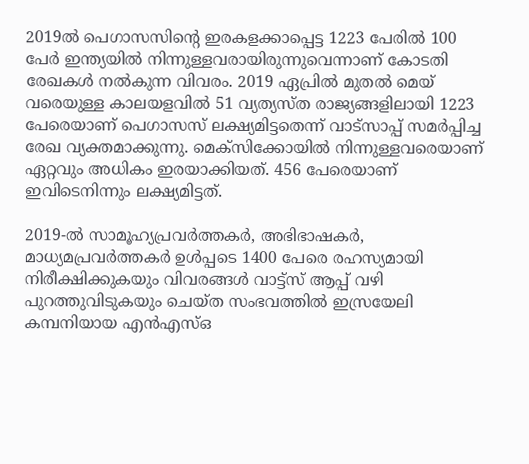2019ല്‍ പെഗാസസിന്റെ ഇരകളക്കാപ്പെട്ട 1223 പേരില്‍ 100 പേര്‍ ഇന്ത്യയില്‍ നിന്നുള്ളവരായിരുന്നുവെന്നാണ് കോടതി രേഖകള്‍ നല്‍കുന്ന വിവരം. 2019 ഏപ്രില്‍ മുതല്‍ മെയ് വരെയുള്ള കാലയളവില്‍ 51 വ്യത്യസ്ത രാജ്യങ്ങളിലായി 1223 പേരെയാണ് പെഗാസസ് ലക്ഷ്യമിട്ടതെന്ന് വാട്‌സാപ്പ് സമര്‍പ്പിച്ച രേഖ വ്യക്തമാക്കുന്നു. മെക്സിക്കോയില്‍ നിന്നുള്ളവരെയാണ് ഏറ്റവും അധികം ഇരയാക്കിയത്. 456 പേരെയാണ് ഇവിടെനിന്നും ലക്ഷ്യമിട്ടത്.

2019-ല്‍ സാമൂഹ്യപ്രവര്‍ത്തകര്‍, അഭിഭാഷകര്‍, മാധ്യമപ്രവര്‍ത്തകര്‍ ഉള്‍പ്പടെ 1400 പേരെ രഹസ്യമായി നിരീക്ഷിക്കുകയും വിവരങ്ങള്‍ വാട്ട്‌സ് ആപ്പ് വഴി പുറത്തുവിടുകയും ചെയ്ത സംഭവത്തില്‍ ഇസ്രയേലി കമ്പനിയായ എന്‍എസ്ഒ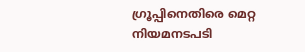ഗ്രൂപ്പിനെതിരെ മെറ്റ നിയമനടപടി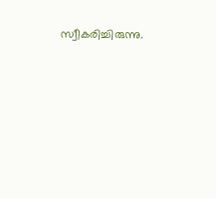സ്വീകരിച്ചിരുന്നു.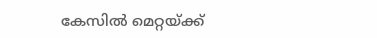കേസില്‍ മെറ്റയ്ക്ക്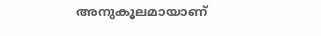അനുകൂലമായാണ്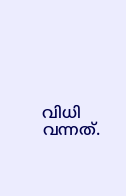വിധി വന്നത്.